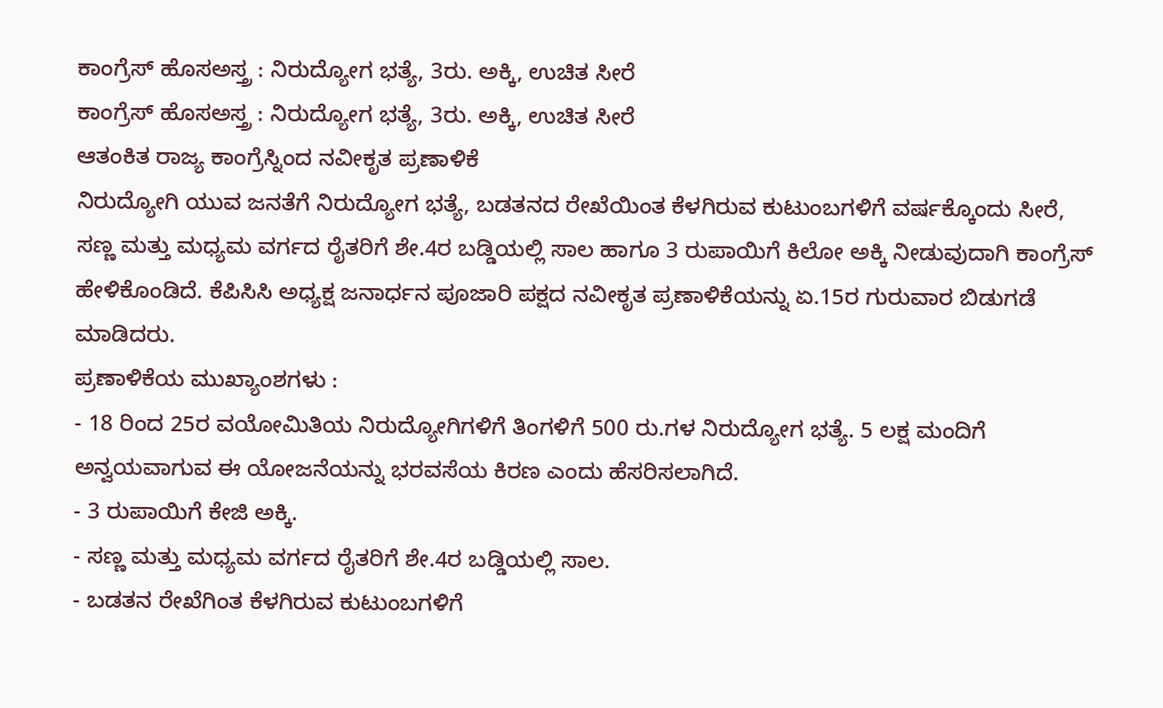ಕಾಂಗ್ರೆಸ್ ಹೊಸಅಸ್ತ್ರ : ನಿರುದ್ಯೋಗ ಭತ್ಯೆ, 3ರು. ಅಕ್ಕಿ, ಉಚಿತ ಸೀರೆ
ಕಾಂಗ್ರೆಸ್ ಹೊಸಅಸ್ತ್ರ : ನಿರುದ್ಯೋಗ ಭತ್ಯೆ, 3ರು. ಅಕ್ಕಿ, ಉಚಿತ ಸೀರೆ
ಆತಂಕಿತ ರಾಜ್ಯ ಕಾಂಗ್ರೆಸ್ನಿಂದ ನವೀಕೃತ ಪ್ರಣಾಳಿಕೆ
ನಿರುದ್ಯೋಗಿ ಯುವ ಜನತೆಗೆ ನಿರುದ್ಯೋಗ ಭತ್ಯೆ, ಬಡತನದ ರೇಖೆಯಿಂತ ಕೆಳಗಿರುವ ಕುಟುಂಬಗಳಿಗೆ ವರ್ಷಕ್ಕೊಂದು ಸೀರೆ, ಸಣ್ಣ ಮತ್ತು ಮಧ್ಯಮ ವರ್ಗದ ರೈತರಿಗೆ ಶೇ.4ರ ಬಡ್ಡಿಯಲ್ಲಿ ಸಾಲ ಹಾಗೂ 3 ರುಪಾಯಿಗೆ ಕಿಲೋ ಅಕ್ಕಿ ನೀಡುವುದಾಗಿ ಕಾಂಗ್ರೆಸ್ ಹೇಳಿಕೊಂಡಿದೆ. ಕೆಪಿಸಿಸಿ ಅಧ್ಯಕ್ಷ ಜನಾರ್ಧನ ಪೂಜಾರಿ ಪಕ್ಷದ ನವೀಕೃತ ಪ್ರಣಾಳಿಕೆಯನ್ನು ಏ.15ರ ಗುರುವಾರ ಬಿಡುಗಡೆ ಮಾಡಿದರು.
ಪ್ರಣಾಳಿಕೆಯ ಮುಖ್ಯಾಂಶಗಳು :
- 18 ರಿಂದ 25ರ ವಯೋಮಿತಿಯ ನಿರುದ್ಯೋಗಿಗಳಿಗೆ ತಿಂಗಳಿಗೆ 500 ರು.ಗಳ ನಿರುದ್ಯೋಗ ಭತ್ಯೆ. 5 ಲಕ್ಷ ಮಂದಿಗೆ ಅನ್ವಯವಾಗುವ ಈ ಯೋಜನೆಯನ್ನು ಭರವಸೆಯ ಕಿರಣ ಎಂದು ಹೆಸರಿಸಲಾಗಿದೆ.
- 3 ರುಪಾಯಿಗೆ ಕೇಜಿ ಅಕ್ಕಿ.
- ಸಣ್ಣ ಮತ್ತು ಮಧ್ಯಮ ವರ್ಗದ ರೈತರಿಗೆ ಶೇ.4ರ ಬಡ್ಡಿಯಲ್ಲಿ ಸಾಲ.
- ಬಡತನ ರೇಖೆಗಿಂತ ಕೆಳಗಿರುವ ಕುಟುಂಬಗಳಿಗೆ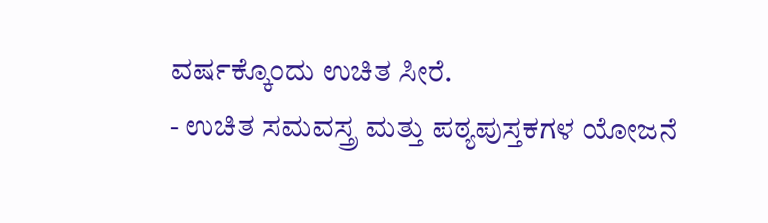ವರ್ಷಕ್ಕೊಂದು ಉಚಿತ ಸೀರೆ.
- ಉಚಿತ ಸಮವಸ್ತ್ರ ಮತ್ತು ಪಠ್ಯಪುಸ್ತಕಗಳ ಯೋಜನೆ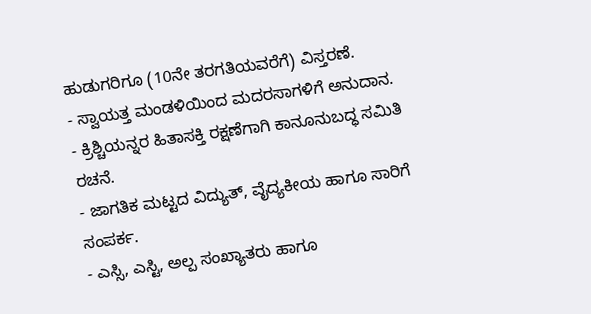ಹುಡುಗರಿಗೂ (10ನೇ ತರಗತಿಯವರೆಗೆ) ವಿಸ್ತರಣೆ.
- ಸ್ವಾಯತ್ತ ಮಂಡಳಿಯಿಂದ ಮದರಸಾಗಳಿಗೆ ಅನುದಾನ.
- ಕ್ರಿಶ್ಚಿಯನ್ನರ ಹಿತಾಸಕ್ತಿ ರಕ್ಷಣೆಗಾಗಿ ಕಾನೂನುಬದ್ಧ ಸಮಿತಿ ರಚನೆ.
- ಜಾಗತಿಕ ಮಟ್ಟದ ವಿದ್ಯುತ್, ವೈದ್ಯಕೀಯ ಹಾಗೂ ಸಾರಿಗೆ ಸಂಪರ್ಕ.
- ಎಸ್ಸಿ, ಎಸ್ಟಿ, ಅಲ್ಪ ಸಂಖ್ಯಾತರು ಹಾಗೂ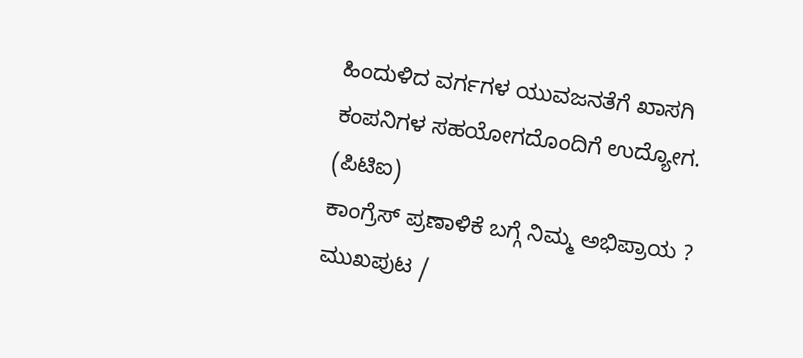ಹಿಂದುಳಿದ ವರ್ಗಗಳ ಯುವಜನತೆಗೆ ಖಾಸಗಿ ಕಂಪನಿಗಳ ಸಹಯೋಗದೊಂದಿಗೆ ಉದ್ಯೋಗ.
(ಪಿಟಿಐ)
ಕಾಂಗ್ರೆಸ್ ಪ್ರಣಾಳಿಕೆ ಬಗ್ಗೆ ನಿಮ್ಮ ಅಭಿಪ್ರಾಯ ?
ಮುಖಪುಟ /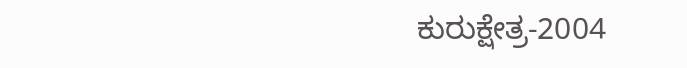ಕುರುಕ್ಷೇತ್ರ-2004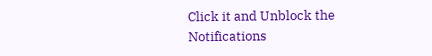Click it and Unblock the Notifications